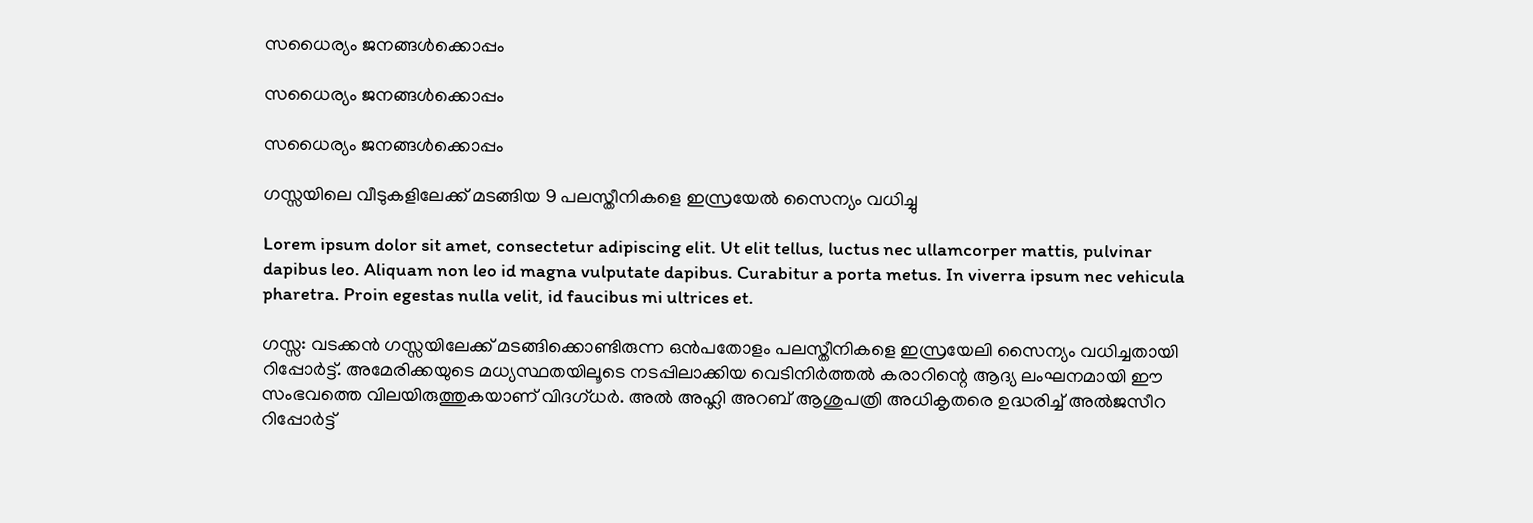സധൈര്യം ജനങ്ങൾക്കൊപ്പം

സധൈര്യം ജനങ്ങൾക്കൊപ്പം

സധൈര്യം ജനങ്ങൾക്കൊപ്പം

ഗസ്സയിലെ വീടുകളിലേക്ക് മടങ്ങിയ 9 പലസ്തീനികളെ ഇസ്രയേല്‍ സൈന്യം വധിച്ചു

Lorem ipsum dolor sit amet, consectetur adipiscing elit. Ut elit tellus, luctus nec ullamcorper mattis, pulvinar dapibus leo. Aliquam non leo id magna vulputate dapibus. Curabitur a porta metus. In viverra ipsum nec vehicula pharetra. Proin egestas nulla velit, id faucibus mi ultrices et.

ഗസ്സ: വടക്കന്‍ ഗസ്സയിലേക്ക് മടങ്ങിക്കൊണ്ടിരുന്ന ഒന്‍പതോളം പലസ്തീനികളെ ഇസ്രയേലി സൈന്യം വധിച്ചതായി റിപ്പോര്‍ട്ട്. അമേരിക്കയുടെ മധ്യസ്ഥതയിലൂടെ നടപ്പിലാക്കിയ വെടിനിര്‍ത്തല്‍ കരാറിന്റെ ആദ്യ ലംഘനമായി ഈ സംഭവത്തെ വിലയിരുത്തുകയാണ് വിദഗ്ധര്‍. അല്‍ അഹ്ലി അറബ് ആശുപത്രി അധികൃതരെ ഉദ്ധരിച്ച് അല്‍ജസീറ റിപ്പോര്‍ട്ട്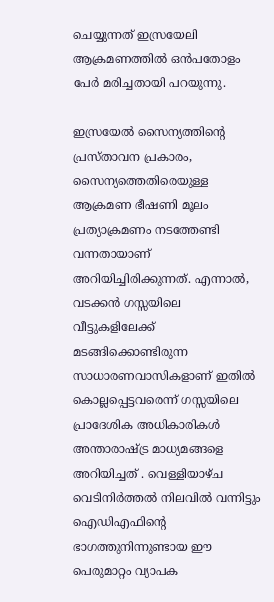ചെയ്യുന്നത് ഇസ്രയേലി ആക്രമണത്തില്‍ ഒന്‍പതോളം പേര്‍ മരിച്ചതായി പറയുന്നു.

ഇസ്രയേല്‍ സൈന്യത്തിന്റെ പ്രസ്താവന പ്രകാരം, സൈന്യത്തെതിരെയുള്ള ആക്രമണ ഭീഷണി മൂലം പ്രത്യാക്രമണം നടത്തേണ്ടി വന്നതായാണ് അറിയിച്ചിരിക്കുന്നത്. എന്നാല്‍, വടക്കന്‍ ഗസ്സയിലെ വീട്ടുകളിലേക്ക് മടങ്ങിക്കൊണ്ടിരുന്ന സാധാരണവാസികളാണ് ഇതില്‍ കൊല്ലപ്പെട്ടവരെന്ന് ഗസ്സയിലെ പ്രാദേശിക അധികാരികള്‍ അന്താരാഷ്ട്ര മാധ്യമങ്ങളെ അറിയിച്ചത് . വെള്ളിയാഴ്ച വെടിനിര്‍ത്തല്‍ നിലവില്‍ വന്നിട്ടും ഐഡിഎഫിന്റെ ഭാഗത്തുനിന്നുണ്ടായ ഈ പെരുമാറ്റം വ്യാപക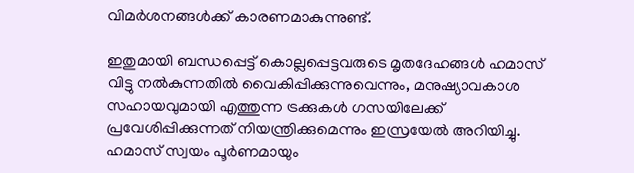വിമര്‍ശനങ്ങള്‍ക്ക് കാരണമാകുന്നുണ്ട്.

ഇതുമായി ബന്ധപ്പെട്ട് കൊല്ലപ്പെട്ടവരുടെ മൃതദേഹങ്ങള്‍ ഹമാസ് വിട്ടു നല്‍കുന്നതില്‍ വൈകിപ്പിക്കുന്നുവെന്നും, മനുഷ്യാവകാശ സഹായവുമായി എത്തുന്ന ട്രക്കുകള്‍ ഗസയിലേക്ക് പ്രവേശിപ്പിക്കുന്നത് നിയന്ത്രിക്കുമെന്നും ഇസ്രയേല്‍ അറിയിച്ചു. ഹമാസ് സ്വയം പൂര്‍ണമായും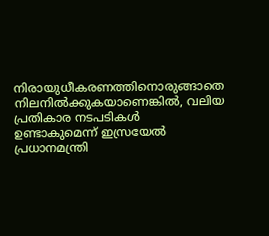നിരായുധീകരണത്തിനൊരുങ്ങാതെ നിലനില്‍ക്കുകയാണെങ്കില്‍, വലിയ പ്രതികാര നടപടികള്‍ ഉണ്ടാകുമെന്ന് ഇസ്രയേല്‍ പ്രധാനമന്ത്രി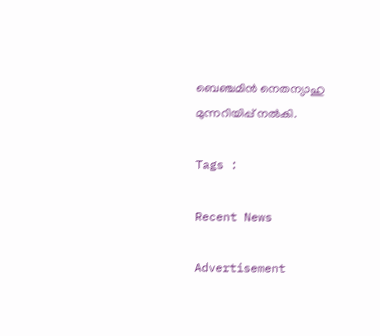ബെഞ്ചമിന്‍ നെതന്യാഹു മുന്നറിയിപ്പ് നല്‍കി.

Tags :

Recent News

Advertisement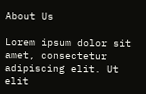About Us

Lorem ipsum dolor sit amet, consectetur adipiscing elit. Ut elit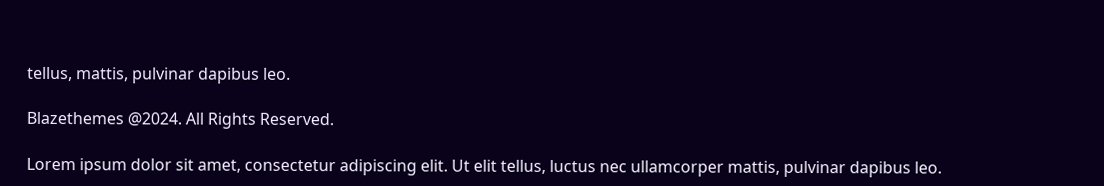tellus, mattis, pulvinar dapibus leo.

Blazethemes @2024. All Rights Reserved.

Lorem ipsum dolor sit amet, consectetur adipiscing elit. Ut elit tellus, luctus nec ullamcorper mattis, pulvinar dapibus leo.